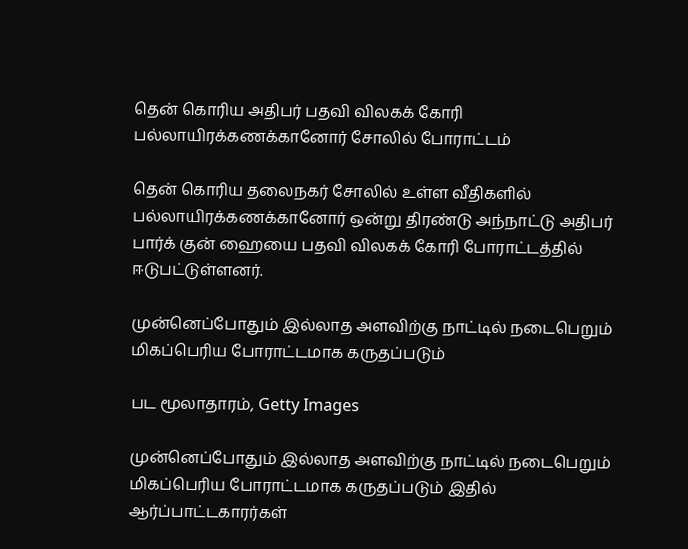தென் கொரிய அதிபர் பதவி விலகக் கோரி பல்லாயிரக்கணக்கானோர் சோலில் போராட்டம்

தென் கொரிய தலைநகர் சோலில் உள்ள வீதிகளில் பல்லாயிரக்கணக்கானோர் ஒன்று திரண்டு அந்நாட்டு அதிபர் பார்க் குன் ஹையை பதவி விலகக் கோரி போராட்டத்தில் ஈடுபட்டுள்ளனர்.

முன்னெப்போதும் இல்லாத அளவிற்கு நாட்டில் நடைபெறும் மிகப்பெரிய போராட்டமாக கருதப்படும்

பட மூலாதாரம், Getty Images

முன்னெப்போதும் இல்லாத அளவிற்கு நாட்டில் நடைபெறும் மிகப்பெரிய போராட்டமாக கருதப்படும் இதில் ஆர்ப்பாட்டகாரர்கள்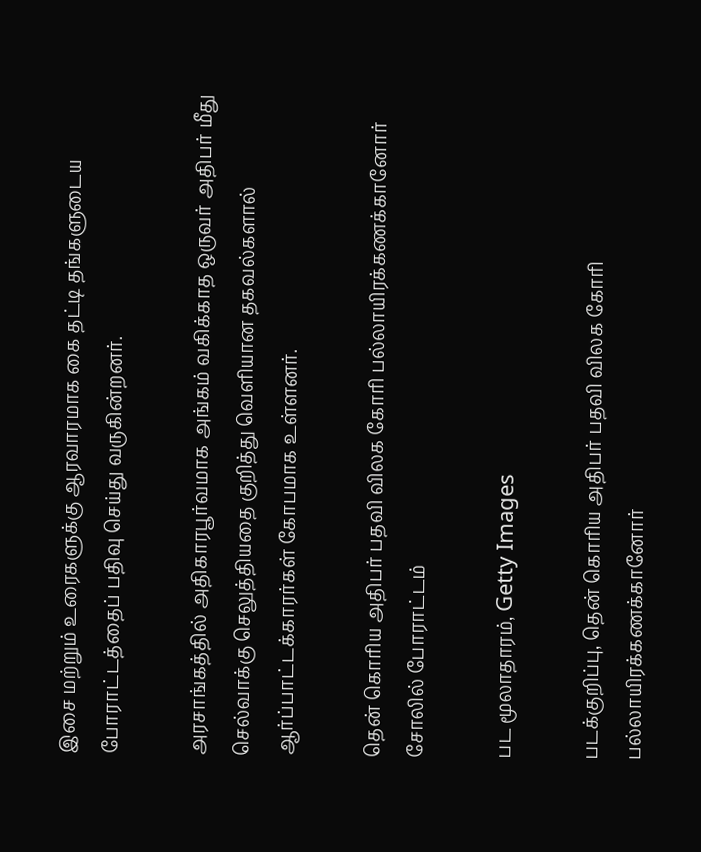இசை மற்றும் உரைகளுக்கு ஆரவாரமாக கை தட்டி தங்களுடைய போராட்டத்தைப் பதிவு செய்து வருகின்றனர்.

அரசாங்கத்தில் அதிகாரபூர்வமாக அங்கம் வகிக்காத ஒருவர் அதிபர் மீது செல்வாக்கு செலுத்தியதை குறித்து வெளியான தகவல்களால் ஆர்ப்பாட்டக்காரர்கள் கோபமாக உள்ளனர்.

தென் கொரிய அதிபர் பதவி விலக கோரி பல்லாயிரக்கணக்கானோர் சோலில் போராட்டம்

பட மூலாதாரம், Getty Images

படக்குறிப்பு, தென் கொரிய அதிபர் பதவி விலக கோரி பல்லாயிரக்கணக்கானோர்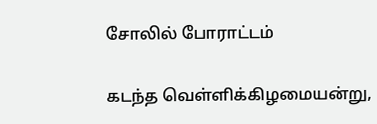சோலில் போராட்டம்

கடந்த வெள்ளிக்கிழமையன்று,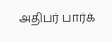அதிபர் பார்க்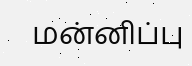மன்னிப்பு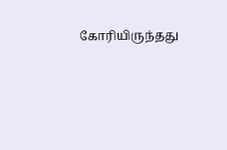கோரியிருந்தது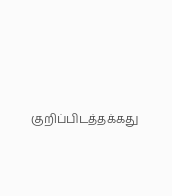குறிப்பிடத்தக்கது